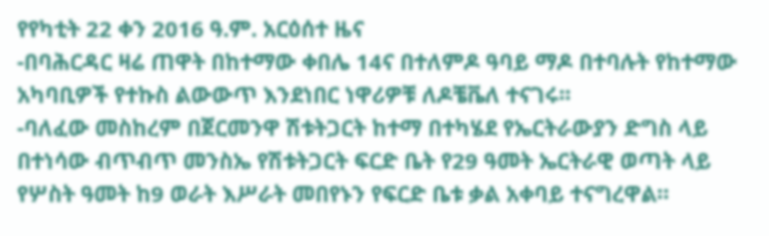የየካቲት 22 ቀን 2016 ዓ.ም. አርዕሰተ ዜና
-በባሕርዳር ዛሬ ጠዋት በከተማው ቀበሌ 14ና በተለምዶ ዓባይ ማዶ በተባሉት የከተማው አካባቢዎች የተኩስ ልውውጥ እንደነበር ነዋሪዎቹ ለዶቼቬለ ተናገሩ፡፡
-ባለፈው መስከረም በጀርመንዋ ሽቱትጋርት ከተማ በተካሄደ የኤርትራውያን ድግስ ላይ በተነሳው ብጥብጥ መንስኤ የሽቱትጋርት ፍርድ ቤት የ29 ዓመት ኤርትራዊ ወጣት ላይ የሦስት ዓመት ከ9 ወራት እሥራት መበየኑን የፍርድ ቤቱ ቃል አቀባይ ተናግረዋል።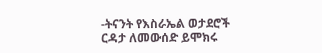-ትናንት የእስራኤል ወታደሮች ርዳታ ለመውሰድ ይሞክሩ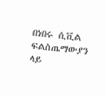በነበሩ ሲቪል ፍልስጤማውያን ላይ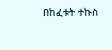በከፈቱት ተኩስ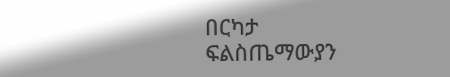በርካታ ፍልስጤማውያን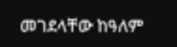መገደላቸው ከዓለም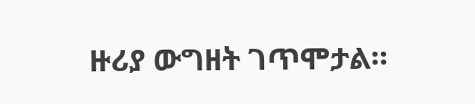ዙሪያ ውግዘት ገጥሞታል።